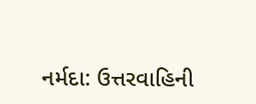નર્મદા: ઉત્તરવાહિની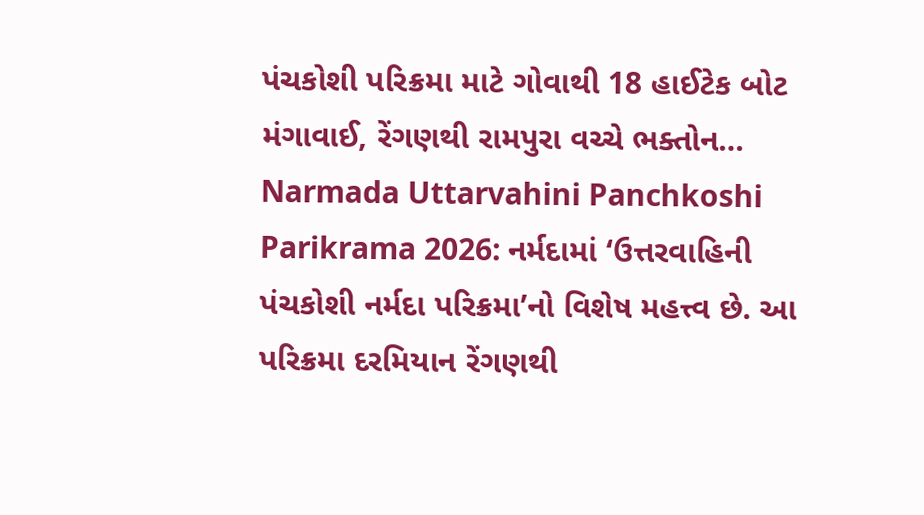પંચકોશી પરિક્રમા માટે ગોવાથી 18 હાઈટેક બોટ મંગાવાઈ, રેંગણથી રામપુરા વચ્ચે ભક્તોન…
Narmada Uttarvahini Panchkoshi Parikrama 2026: નર્મદામાં ‘ઉત્તરવાહિની પંચકોશી નર્મદા પરિક્રમા’નો વિશેષ મહત્ત્વ છે. આ પરિક્રમા દરમિયાન રેંગણથી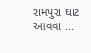રામપુરા ઘાટ આવવા ...